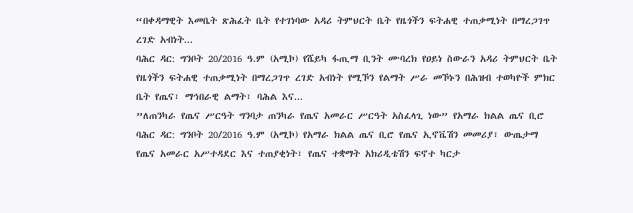“በቀዳማዊት እመቤት ጽሕፈት ቤት የተገነባው አዳሪ ትምህርት ቤት የዜጎችን ፍትሐዊ ተጠቃሚነት በማረጋገጥ ረገድ አብነት...
ባሕር ዳር: ግንቦት 20/2016 ዓ.ም (አሚኮ) የሼይካ ፋጢማ ቢንት ሙባረክ የዐይነ ስውራን አዳሪ ትምህርት ቤት የዜጎችን ፍትሐዊ ተጠቃሚነት በማረጋገጥ ረገድ አብነት የሚኾን የልማት ሥራ መኾኑን በሕዝብ ተወካዮች ምክር ቤት የጤና፣ ማኅበራዊ ልማት፣ ባሕል እና...
”ለጠንካራ የጤና ሥርዓት ግንባታ ጠንካራ የጤና አመራር ሥርዓት አስፈላጊ ነው” የአማራ ክልል ጤና ቢሮ
ባሕር ዳር: ግንቦት 20/2016 ዓ.ም (አሚኮ) የአማራ ክልል ጤና ቢሮ የጤና ኢኖቬሽን መመሪያ፣ ውጤታማ የጤና አመራር አሥተዳደር እና ተጠያቂነት፣ የጤና ተቋማት አክሪዲቴሽን ፍኖተ ካርታ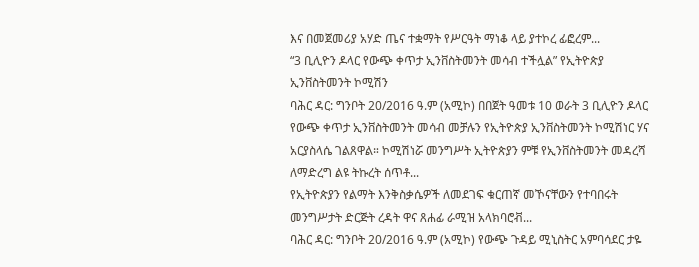እና በመጀመሪያ አሃድ ጤና ተቋማት የሥርዓት ማነቆ ላይ ያተኮረ ፊፎረም...
“3 ቢሊዮን ዶላር የውጭ ቀጥታ ኢንቨስትመንት መሳብ ተችሏል” የኢትዮጵያ ኢንቨስትመንት ኮሚሽን
ባሕር ዳር: ግንቦት 20/2016 ዓ.ም (አሚኮ) በበጀት ዓመቱ 10 ወራት 3 ቢሊዮን ዶላር የውጭ ቀጥታ ኢንቨስትመንት መሳብ መቻሉን የኢትዮጵያ ኢንቨስትመንት ኮሚሽነር ሃና አርያስላሴ ገልጸዋል። ኮሚሽነሯ መንግሥት ኢትዮጵያን ምቹ የኢንቨስትመንት መዳረሻ ለማድረግ ልዩ ትኩረት ሰጥቶ...
የኢትዮጵያን የልማት እንቅስቃሴዎች ለመደገፍ ቁርጠኛ መኾናቸውን የተባበሩት መንግሥታት ድርጅት ረዳት ዋና ጸሐፊ ራሚዝ አላክባሮቭ...
ባሕር ዳር: ግንቦት 20/2016 ዓ.ም (አሚኮ) የውጭ ጉዳይ ሚኒስትር አምባሳደር ታዬ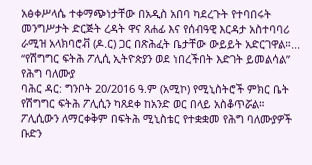አፅቀሥላሴ ተቀማጭነታቸው በአዲስ አበባ ካደረጉት የተባበሩት መንግሥታት ድርጅት ረዳት ዋና ጸሐፊ እና የሰብዓዊ እርዳታ አስተባባሪ ራሚዝ አላክባሮቭ (ዶ.ር) ጋር በጽሕፈት ቤታቸው ውይይት አድርገዋል።...
“የሽግግር ፍትሕ ፖሊሲ ኢትዮጵያን ወደ ነበረችበት እድገት ይመልሳል” የሕግ ባለሙያ
ባሕር ዳር: ግንቦት 20/2016 ዓ.ም (አሚኮ) የሚኒስትሮች ምክር ቤት የሽግግር ፍትሕ ፖሊሲን ካጸደቀ ከአንድ ወር በላይ አስቆጥሯል። ፖሊሲውን ለማርቀቅም በፍትሕ ሚኒስቴር የተቋቋመ የሕግ ባለሙያዎች ቡድን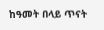ከዓመት በላይ ጥናት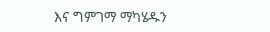እና ግምገማ ማካሄዱን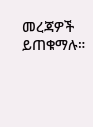መረጃዎች ይጠቁማሉ።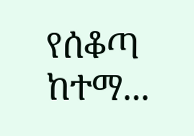የሰቆጣ ከተማ...